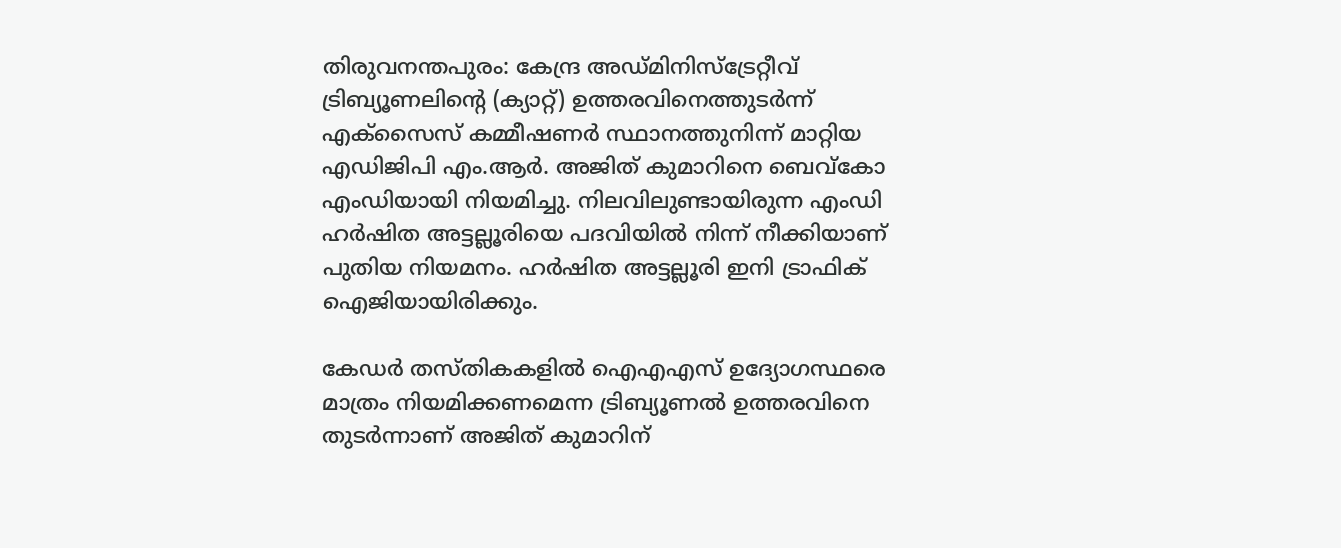തിരുവനന്തപുരം: കേന്ദ്ര അഡ്മിനിസ്‌ട്രേറ്റീവ് ട്രിബ്യൂണലിന്റെ (ക്യാറ്റ്) ഉത്തരവിനെത്തുടര്‍ന്ന് എക്‌സൈസ് കമ്മീഷണര്‍ സ്ഥാനത്തുനിന്ന് മാറ്റിയ എഡിജിപി എം.ആര്‍. അജിത് കുമാറിനെ ബെവ്‌കോ എംഡിയായി നിയമിച്ചു. നിലവിലുണ്ടായിരുന്ന എംഡി ഹര്‍ഷിത അട്ടല്ലൂരിയെ പദവിയില്‍ നിന്ന് നീക്കിയാണ് പുതിയ നിയമനം. ഹര്‍ഷിത അട്ടല്ലൂരി ഇനി ട്രാഫിക് ഐജിയായിരിക്കും.

കേഡര്‍ തസ്തികകളില്‍ ഐഎഎസ് ഉദ്യോഗസ്ഥരെ മാത്രം നിയമിക്കണമെന്ന ട്രിബ്യൂണല്‍ ഉത്തരവിനെ തുടര്‍ന്നാണ് അജിത് കുമാറിന്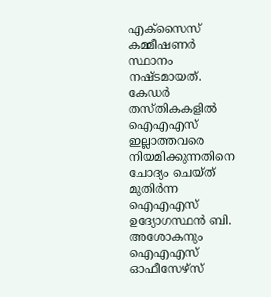എക്‌സൈസ് കമ്മീഷണര്‍ സ്ഥാനം നഷ്ടമായത്. കേഡര്‍ തസ്തികകളില്‍ ഐഎഎസ് ഇല്ലാത്തവരെ നിയമിക്കുന്നതിനെ ചോദ്യം ചെയ്ത് മുതിര്‍ന്ന ഐഎഎസ് ഉദ്യോഗസ്ഥന്‍ ബി. അശോകനും ഐഎഎസ് ഓഫീസേഴ്‌സ്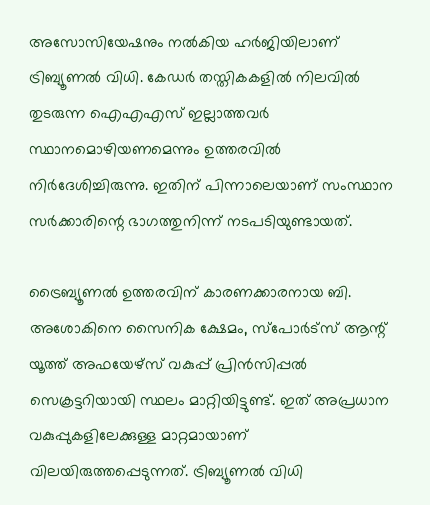അസോസിയേഷനും നല്‍കിയ ഹര്‍ജിയിലാണ് ട്രിബ്യൂണല്‍ വിധി. കേഡര്‍ തസ്തികകളില്‍ നിലവില്‍ തുടരുന്ന ഐഎഎസ് ഇല്ലാത്തവര്‍ സ്ഥാനമൊഴിയണമെന്നും ഉത്തരവില്‍ നിര്‍ദേശിച്ചിരുന്നു. ഇതിന് പിന്നാലെയാണ് സംസ്ഥാന സര്‍ക്കാരിന്റെ ഭാഗത്തുനിന്ന് നടപടിയുണ്ടായത്.

ട്രൈബ്യൂണല്‍ ഉത്തരവിന് കാരണക്കാരനായ ബി. അശോകിനെ സൈനിക ക്ഷേമം, സ്‌പോര്‍ട്‌സ് ആന്റ് യൂത്ത് അഫയേഴ്‌സ് വകുപ്പ് പ്രിന്‍സിപ്പല്‍ സെക്രട്ടറിയായി സ്ഥലം മാറ്റിയിട്ടുണ്ട്. ഇത് അപ്രധാന വകുപ്പുകളിലേക്കുള്ള മാറ്റമായാണ് വിലയിരുത്തപ്പെടുന്നത്. ട്രിബ്യൂണല്‍ വിധി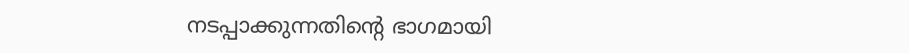നടപ്പാക്കുന്നതിന്റെ ഭാഗമായി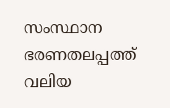സംസ്ഥാന ഭരണതലപ്പത്ത് വലിയ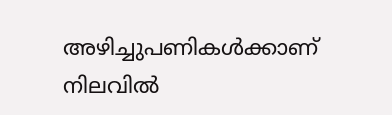അഴിച്ചുപണികള്‍ക്കാണ് നിലവില്‍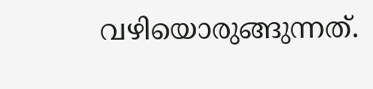വഴിയൊരുങ്ങുന്നത്.